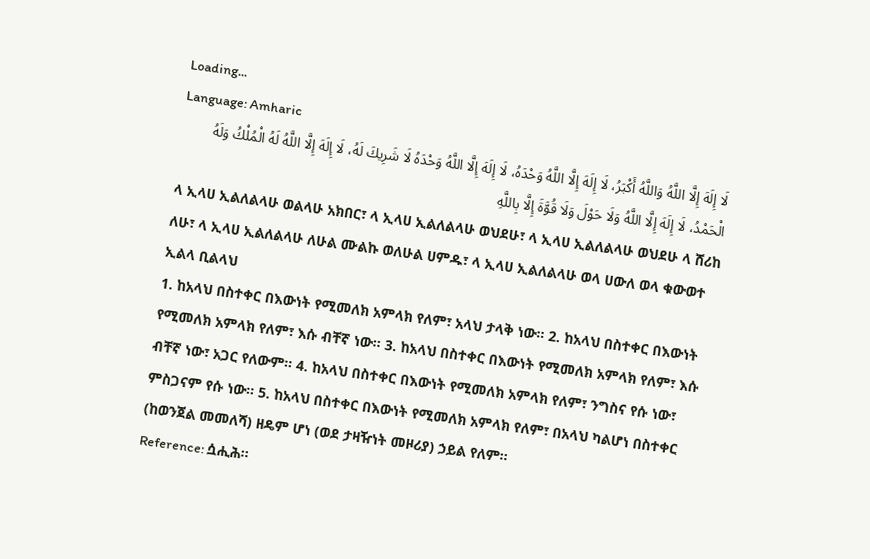Loading...
Language: Amharic
لَا إِلَهَ إِلَّا اللَّهُ وَاللَّهُ أَكْبَرُ، لَا إِلَهَ إِلَّا اللَّهُ وَحْدَهُ، لَا إِلَهَ إِلَّا اللَّهُ وَحْدَهُ لَا شَرِيكَ لَهُ، لَا إِلَهَ إِلَّا اللَّهُ لَهُ الْمُلْكُ وَلَهُ الْحَمْدُ، لَا إِلَهَ إِلَّا اللَّهُ وَلَا حَوْلَ وَلَا قُوَّةَ إِلَّا بِاللَّهِ
ላ ኢላሀ ኢልለልላሁ ወልላሁ አክበር፣ ላ ኢላሀ ኢልለልላሁ ወህደሁ፣ ላ ኢላሀ ኢልለልላሁ ወህደሁ ላ ሸሪከ ለሁ፣ ላ ኢላሀ ኢልለልላሁ ለሁል ሙልኩ ወለሁል ሀምዱ፣ ላ ኢላሀ ኢልለልላሁ ወላ ሀውለ ወላ ቁውወተ ኢልላ ቢልላህ
1. ከአላህ በስተቀር በእውነት የሚመለክ አምላክ የለም፣ አላህ ታላቅ ነው። 2. ከአላህ በስተቀር በእውነት የሚመለክ አምላክ የለም፣ እሱ ብቸኛ ነው። 3. ከአላህ በስተቀር በእውነት የሚመለክ አምላክ የለም፣ እሱ ብቸኛ ነው፣ አጋር የለውም። 4. ከአላህ በስተቀር በእውነት የሚመለክ አምላክ የለም፣ ንግስና የሱ ነው፣ ምስጋናም የሱ ነው። 5. ከአላህ በስተቀር በእውነት የሚመለክ አምላክ የለም፣ በአላህ ካልሆነ በስተቀር (ከወንጀል መመለሻ) ዘዴም ሆነ (ወደ ታዛዥነት መዞሪያ) ኃይል የለም።
Reference: ሷሒሕ።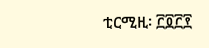ቲርሚዚ፡ ፫፬፫፻